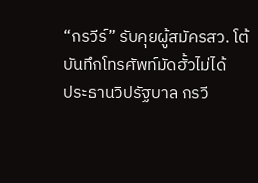“กรวีร์” รับคุยผู้สมัครสว. โต้บันทึกโทรศัพท์มัดฮั้วไม่ได้
ประธานวิปรัฐบาล กรวี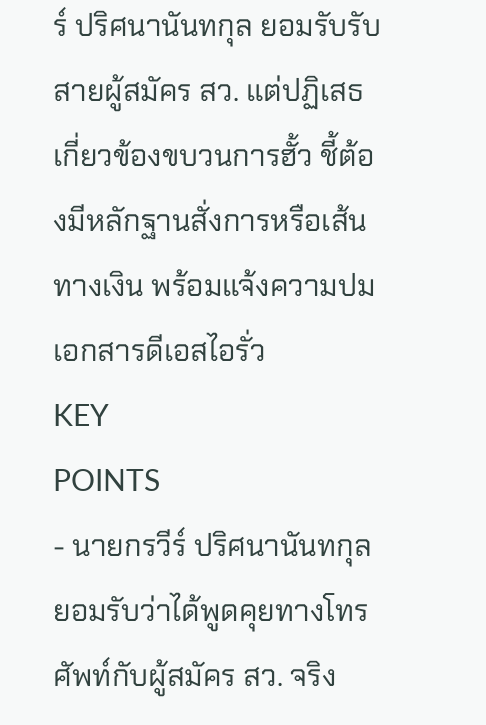ร์ ปริศนานันทกุล ยอมรับรับสายผู้สมัคร สว. แต่ปฏิเสธเกี่ยวข้องขบวนการฮั้ว ชี้ต้องมีหลักฐานสั่งการหรือเส้นทางเงิน พร้อมแจ้งความปมเอกสารดีเอสไอรั่ว
KEY
POINTS
- นายกรวีร์ ปริศนานันทกุล ยอมรับว่าได้พูดคุยทางโทรศัพท์กับผู้สมัคร สว. จริง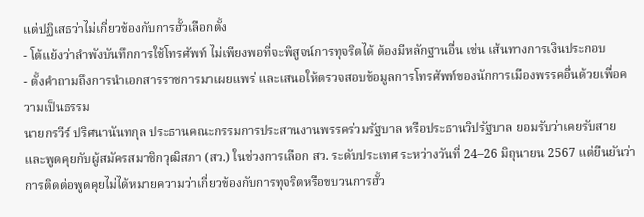แต่ปฏิเสธว่าไม่เกี่ยวข้องกับการฮั้วเลือกตั้ง
- โต้แย้งว่าลำพังบันทึกการใช้โทรศัพท์ ไม่เพียงพอที่จะพิสูจน์การทุจริตได้ ต้องมีหลักฐานอื่น เช่น เส้นทางการเงินประกอบ
- ตั้งคำถามถึงการนำเอกสารราชการมาเผยแพร่ และเสนอให้ตรวจสอบข้อมูลการโทรศัพท์ของนักการเมืองพรรคอื่นด้วยเพื่อความเป็นธรรม
นายกรวีร์ ปริศนานันทกุล ประธานคณะกรรมการประสานงานพรรคร่วมรัฐบาล หรือประธานวิปรัฐบาล ยอมรับว่าเคยรับสายและพูดคุยกับผู้สมัครสมาชิกวุฒิสภา (สว.) ในช่วงการเลือก สว. ระดับประเทศ ระหว่างวันที่ 24–26 มิถุนายน 2567 แต่ยืนยันว่าการติดต่อพูดคุยไม่ได้หมายความว่าเกี่ยวข้องกับการทุจริตหรือขบวนการฮั้ว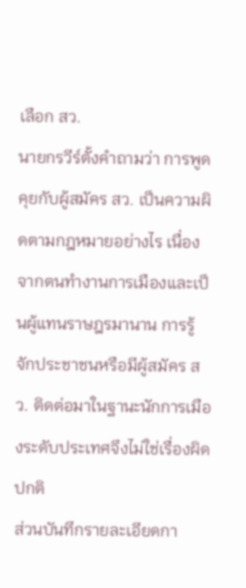เลือก สว.
นายกรวีร์ตั้งคำถามว่า การพูดคุยกับผู้สมัคร สว. เป็นความผิดตามกฎหมายอย่างไร เนื่องจากตนทำงานการเมืองและเป็นผู้แทนราษฎรมานาน การรู้จักประชาชนหรือมีผู้สมัคร สว. ติดต่อมาในฐานะนักการเมืองระดับประเทศจึงไม่ใช่เรื่องผิดปกติ
ส่วนบันทึกรายละเอียดกา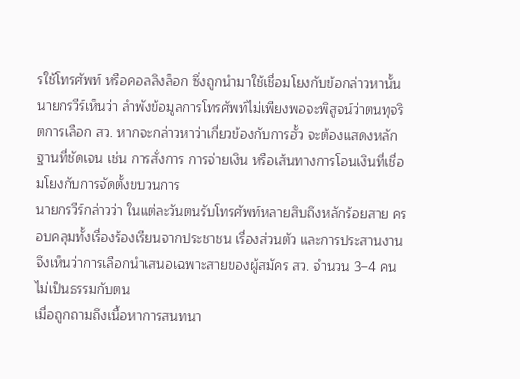รใช้โทรศัพท์ หรือคอลลิงล็อก ซึ่งถูกนำมาใช้เชื่อมโยงกับข้อกล่าวหานั้น นายกรวีร์เห็นว่า ลำพังข้อมูลการโทรศัพท์ไม่เพียงพอจะพิสูจน์ว่าตนทุจริตการเลือก สว. หากจะกล่าวหาว่าเกี่ยวข้องกับการฮั้ว จะต้องแสดงหลักฐานที่ชัดเจน เช่น การสั่งการ การจ่ายเงิน หรือเส้นทางการโอนเงินที่เชื่อมโยงกับการจัดตั้งขบวนการ
นายกรวีร์กล่าวว่า ในแต่ละวันตนรับโทรศัพท์หลายสิบถึงหลักร้อยสาย ครอบคลุมทั้งเรื่องร้องเรียนจากประชาชน เรื่องส่วนตัว และการประสานงาน จึงเห็นว่าการเลือกนำเสนอเฉพาะสายของผู้สมัคร สว. จำนวน 3–4 คน ไม่เป็นธรรมกับตน
เมื่อถูกถามถึงเนื้อหาการสนทนา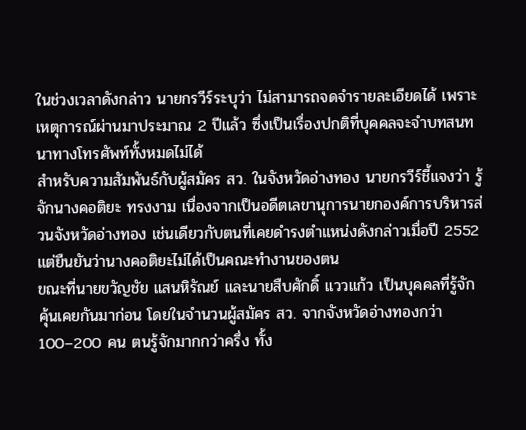ในช่วงเวลาดังกล่าว นายกรวีร์ระบุว่า ไม่สามารถจดจำรายละเอียดได้ เพราะเหตุการณ์ผ่านมาประมาณ 2 ปีแล้ว ซึ่งเป็นเรื่องปกติที่บุคคลจะจำบทสนทนาทางโทรศัพท์ทั้งหมดไม่ได้
สำหรับความสัมพันธ์กับผู้สมัคร สว. ในจังหวัดอ่างทอง นายกรวีร์ชี้แจงว่า รู้จักนางคอติยะ ทรงงาม เนื่องจากเป็นอดีตเลขานุการนายกองค์การบริหารส่วนจังหวัดอ่างทอง เช่นเดียวกับตนที่เคยดำรงตำแหน่งดังกล่าวเมื่อปี 2552 แต่ยืนยันว่านางคอติยะไม่ได้เป็นคณะทำงานของตน
ขณะที่นายขวัญชัย แสนหิรัณย์ และนายสืบศักดิ์ แววแก้ว เป็นบุคคลที่รู้จักคุ้นเคยกันมาก่อน โดยในจำนวนผู้สมัคร สว. จากจังหวัดอ่างทองกว่า 100–200 คน ตนรู้จักมากกว่าครึ่ง ทั้ง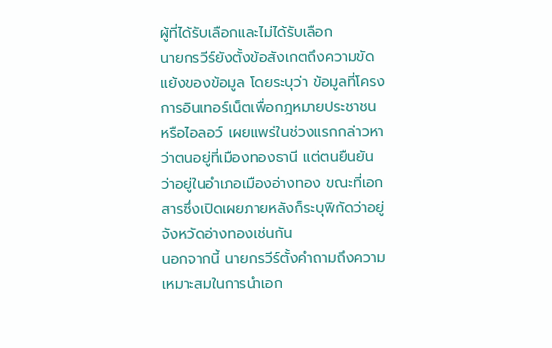ผู้ที่ได้รับเลือกและไม่ได้รับเลือก
นายกรวีร์ยังตั้งข้อสังเกตถึงความขัดแย้งของข้อมูล โดยระบุว่า ข้อมูลที่โครงการอินเทอร์เน็ตเพื่อกฎหมายประชาชน หรือไอลอว์ เผยแพร่ในช่วงแรกกล่าวหาว่าตนอยู่ที่เมืองทองธานี แต่ตนยืนยันว่าอยู่ในอำเภอเมืองอ่างทอง ขณะที่เอกสารซึ่งเปิดเผยภายหลังก็ระบุพิกัดว่าอยู่จังหวัดอ่างทองเช่นกัน
นอกจากนี้ นายกรวีร์ตั้งคำถามถึงความเหมาะสมในการนำเอก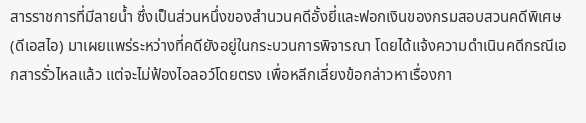สารราชการที่มีลายน้ำ ซึ่งเป็นส่วนหนึ่งของสำนวนคดีอั้งยี่และฟอกเงินของกรมสอบสวนคดีพิเศษ (ดีเอสไอ) มาเผยแพร่ระหว่างที่คดียังอยู่ในกระบวนการพิจารณา โดยได้แจ้งความดำเนินคดีกรณีเอกสารรั่วไหลแล้ว แต่จะไม่ฟ้องไอลอว์โดยตรง เพื่อหลีกเลี่ยงข้อกล่าวหาเรื่องกา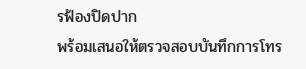รฟ้องปิดปาก
พร้อมเสนอให้ตรวจสอบบันทึกการโทร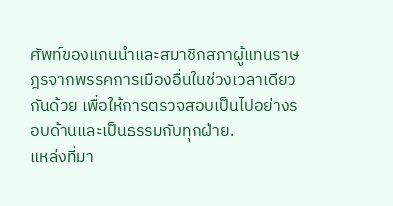ศัพท์ของแกนนำและสมาชิกสภาผู้แทนราษฎรจากพรรคการเมืองอื่นในช่วงเวลาเดียวกันด้วย เพื่อให้การตรวจสอบเป็นไปอย่างรอบด้านและเป็นธรรมกับทุกฝ่าย.
แหล่งที่มา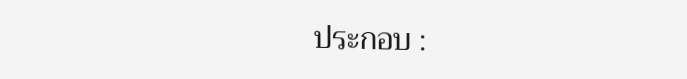ประกอบ :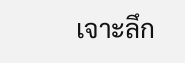เจาะลึก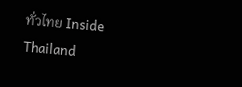ทั่วไทย Inside Thailand